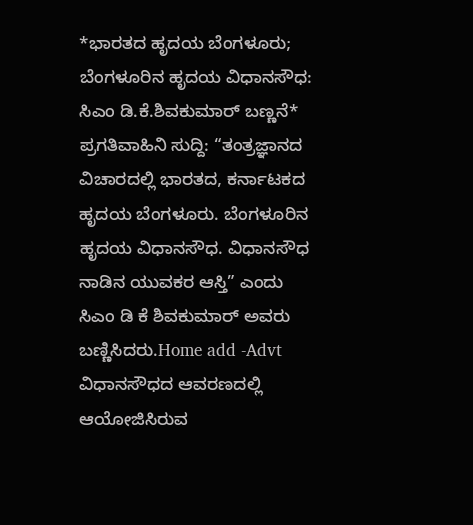*ಭಾರತದ ಹೃದಯ ಬೆಂಗಳೂರು; ಬೆಂಗಳೂರಿನ ಹೃದಯ ವಿಧಾನಸೌಧ: ಸಿಎಂ ಡಿ.ಕೆ.ಶಿವಕುಮಾರ್ ಬಣ್ಣನೆ*
ಪ್ರಗತಿವಾಹಿನಿ ಸುದ್ದಿ: “ತಂತ್ರಜ್ಞಾನದ ವಿಚಾರದಲ್ಲಿ ಭಾರತದ, ಕರ್ನಾಟಕದ ಹೃದಯ ಬೆಂಗಳೂರು. ಬೆಂಗಳೂರಿನ ಹೃದಯ ವಿಧಾನಸೌಧ. ವಿಧಾನಸೌಧ ನಾಡಿನ ಯುವಕರ ಆಸ್ತಿ” ಎಂದು ಸಿಎಂ ಡಿ ಕೆ ಶಿವಕುಮಾರ್ ಅವರು ಬಣ್ಣಿಸಿದರು.Home add -Advt ವಿಧಾನಸೌಧದ ಆವರಣದಲ್ಲಿ ಆಯೋಜಿಸಿರುವ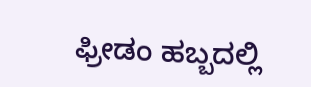ಫ್ರೀಡಂ ಹಬ್ಬದಲ್ಲಿ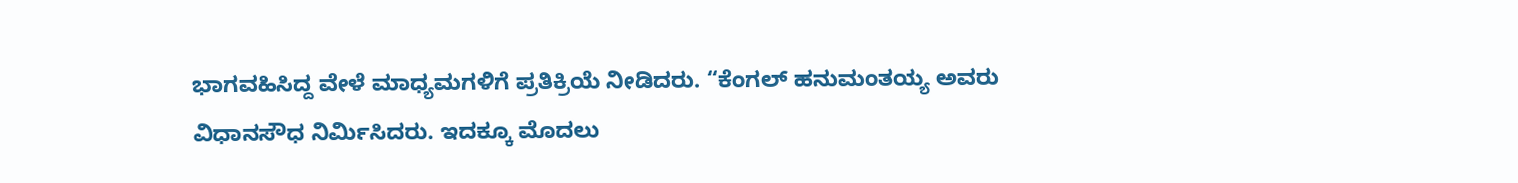ಭಾಗವಹಿಸಿದ್ದ ವೇಳೆ ಮಾಧ್ಯಮಗಳಿಗೆ ಪ್ರತಿಕ್ರಿಯೆ ನೀಡಿದರು. “ಕೆಂಗಲ್ ಹನುಮಂತಯ್ಯ ಅವರು ವಿಧಾನಸೌಧ ನಿರ್ಮಿಸಿದರು. ಇದಕ್ಕೂ ಮೊದಲು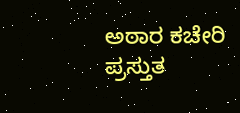ಅಠಾರ ಕಚೇರಿ ಪ್ರಸ್ತುತ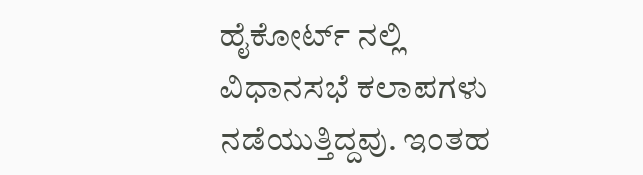ಹೈಕೋರ್ಟ್ ನಲ್ಲಿ ವಿಧಾನಸಭೆ ಕಲಾಪಗಳು ನಡೆಯುತ್ತಿದ್ದವು. ಇಂತಹ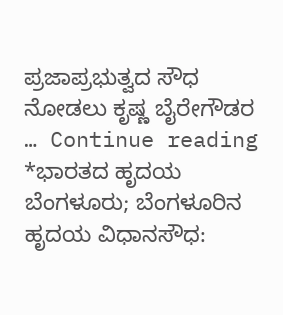ಪ್ರಜಾಪ್ರಭುತ್ವದ ಸೌಧ ನೋಡಲು ಕೃಷ್ಣ ಬೈರೇಗೌಡರ … Continue reading *ಭಾರತದ ಹೃದಯ ಬೆಂಗಳೂರು; ಬೆಂಗಳೂರಿನ ಹೃದಯ ವಿಧಾನಸೌಧ: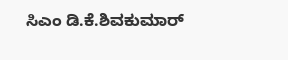ಸಿಎಂ ಡಿ.ಕೆ.ಶಿವಕುಮಾರ್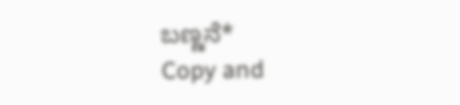ಬಣ್ಣನೆ*
Copy and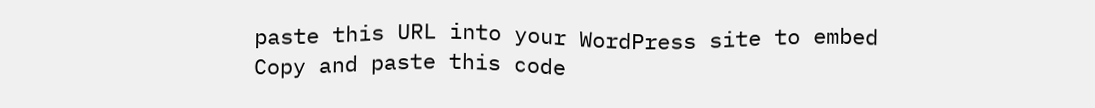paste this URL into your WordPress site to embed
Copy and paste this code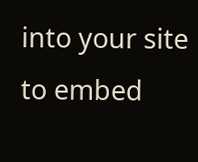into your site to embed